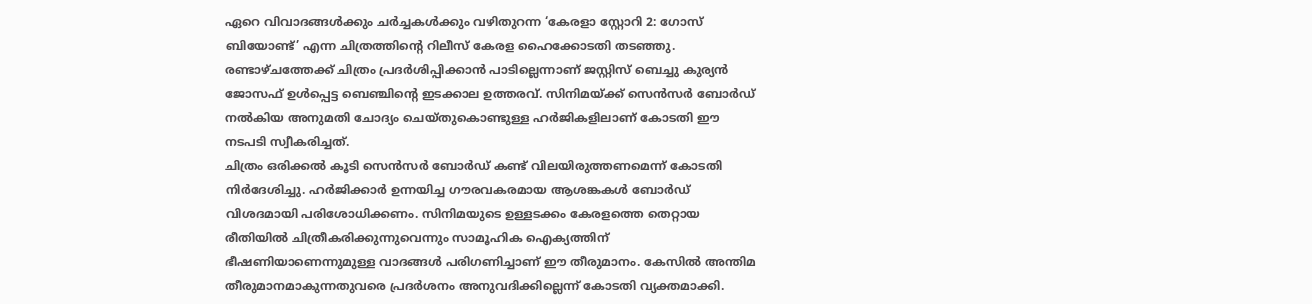ഏറെ വിവാദങ്ങൾക്കും ചർച്ചകൾക്കും വഴിതുറന്ന ‘കേരളാ സ്റ്റോറി 2: ഗോസ് ബിയോണ്ട്’ എന്ന ചിത്രത്തിന്റെ റിലീസ് കേരള ഹൈക്കോടതി തടഞ്ഞു. രണ്ടാഴ്ചത്തേക്ക് ചിത്രം പ്രദർശിപ്പിക്കാൻ പാടില്ലെന്നാണ് ജസ്റ്റിസ് ബെച്ചു കുര്യൻ ജോസഫ് ഉൾപ്പെട്ട ബെഞ്ചിന്റെ ഇടക്കാല ഉത്തരവ്. സിനിമയ്ക്ക് സെൻസർ ബോർഡ് നൽകിയ അനുമതി ചോദ്യം ചെയ്തുകൊണ്ടുള്ള ഹർജികളിലാണ് കോടതി ഈ നടപടി സ്വീകരിച്ചത്.
ചിത്രം ഒരിക്കൽ കൂടി സെൻസർ ബോർഡ് കണ്ട് വിലയിരുത്തണമെന്ന് കോടതി നിർദേശിച്ചു. ഹർജിക്കാർ ഉന്നയിച്ച ഗൗരവകരമായ ആശങ്കകൾ ബോർഡ് വിശദമായി പരിശോധിക്കണം. സിനിമയുടെ ഉള്ളടക്കം കേരളത്തെ തെറ്റായ രീതിയിൽ ചിത്രീകരിക്കുന്നുവെന്നും സാമൂഹിക ഐക്യത്തിന് ഭീഷണിയാണെന്നുമുള്ള വാദങ്ങൾ പരിഗണിച്ചാണ് ഈ തീരുമാനം. കേസിൽ അന്തിമ തീരുമാനമാകുന്നതുവരെ പ്രദർശനം അനുവദിക്കില്ലെന്ന് കോടതി വ്യക്തമാക്കി.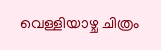വെള്ളിയാഴ്ച ചിത്രം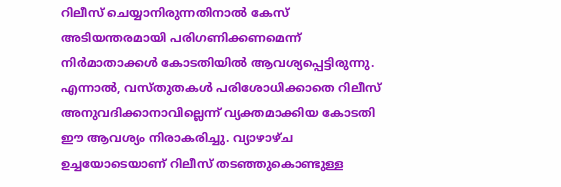റിലീസ് ചെയ്യാനിരുന്നതിനാൽ കേസ് അടിയന്തരമായി പരിഗണിക്കണമെന്ന് നിർമാതാക്കൾ കോടതിയിൽ ആവശ്യപ്പെട്ടിരുന്നു. എന്നാൽ, വസ്തുതകൾ പരിശോധിക്കാതെ റിലീസ് അനുവദിക്കാനാവില്ലെന്ന് വ്യക്തമാക്കിയ കോടതി ഈ ആവശ്യം നിരാകരിച്ചു. വ്യാഴാഴ്ച ഉച്ചയോടെയാണ് റിലീസ് തടഞ്ഞുകൊണ്ടുള്ള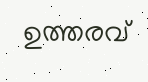ഉത്തരവ്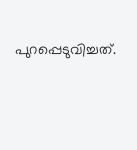പുറപ്പെടുവിച്ചത്.